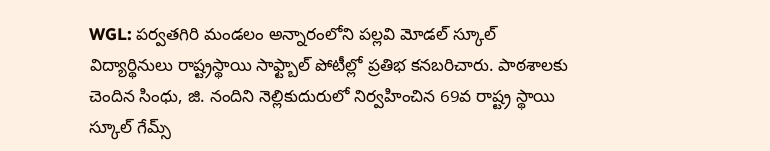WGL: పర్వతగిరి మండలం అన్నారంలోని పల్లవి మోడల్ స్కూల్ విద్యార్థినులు రాష్ట్రస్థాయి సాఫ్ట్బాల్ పోటీల్లో ప్రతిభ కనబరిచారు. పాఠశాలకు చెందిన సింధు, జి. నందిని నెల్లికుదురులో నిర్వహించిన 69వ రాష్ట్ర స్థాయి స్కూల్ గేమ్స్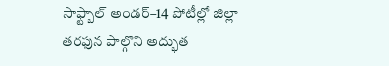సాఫ్ట్బాల్ అండర్–14 పోటీల్లో జిల్లా తరఫున పాల్గొని అద్భుత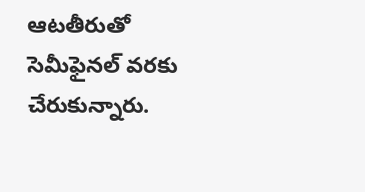ఆటతీరుతో సెమీఫైనల్ వరకు చేరుకున్నారు.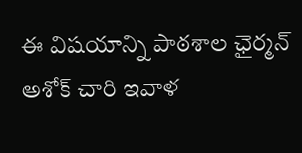ఈ విషయాన్ని పాఠశాల ఛైర్మన్ అశోక్ చారి ఇవాళ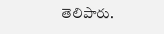తెలిపారు.